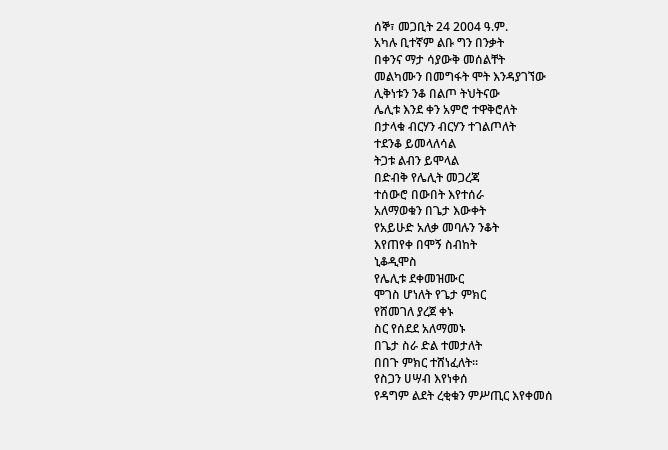ሰኞ፣ መጋቢት 24 2004 ዓ.ም.
አካሉ ቢተኛም ልቡ ግን በንቃት
በቀንና ማታ ሳያውቅ መሰልቸት
መልካሙን በመግፋት ሞት እንዳያገኘው
ሊቅነቱን ንቆ በልጦ ትህትናው
ሌሊቱ እንደ ቀን አምሮ ተዋቅሮለት
በታላቁ ብርሃን ብርሃን ተገልጦለት
ተደንቆ ይመላለሳል
ትጋቱ ልብን ይሞላል
በድብቅ የሌሊት መጋረጃ
ተሰውሮ በውበት እየተሰራ
አለማወቁን በጌታ እውቀት
የአይሁድ አለቃ መባሉን ንቆት
እየጠየቀ በሞኝ ስብከት
ኒቆዲሞስ
የሌሊቱ ደቀመዝሙር
ሞገስ ሆነለት የጌታ ምክር
የሸመገለ ያረጀ ቀኑ
ስር የሰደደ አለማመኑ
በጌታ ስራ ድል ተመታለት
በበጉ ምክር ተሸነፈለት።
የስጋን ሀሣብ እየነቀሰ
የዳግም ልደት ረቂቁን ምሥጢር እየቀመሰ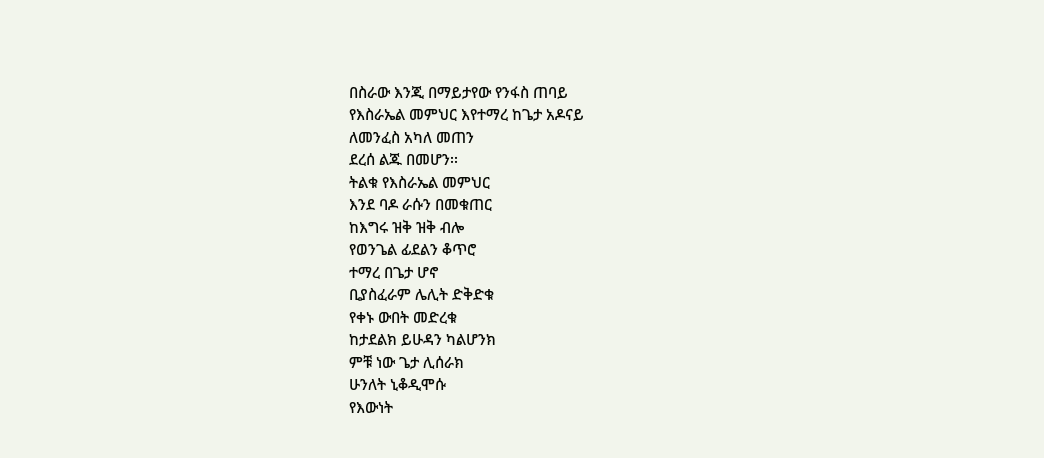በስራው እንጂ በማይታየው የንፋስ ጠባይ
የእስራኤል መምህር እየተማረ ከጌታ አዶናይ
ለመንፈስ አካለ መጠን
ደረሰ ልጁ በመሆን፡፡
ትልቁ የእስራኤል መምህር
እንደ ባዶ ራሱን በመቁጠር
ከእግሩ ዝቅ ዝቅ ብሎ
የወንጌል ፊደልን ቆጥሮ
ተማረ በጌታ ሆኖ
ቢያስፈራም ሌሊት ድቅድቁ
የቀኑ ውበት መድረቁ
ከታደልክ ይሁዳን ካልሆንክ
ምቹ ነው ጌታ ሊሰራክ
ሁንለት ኒቆዲሞሱ
የእውነት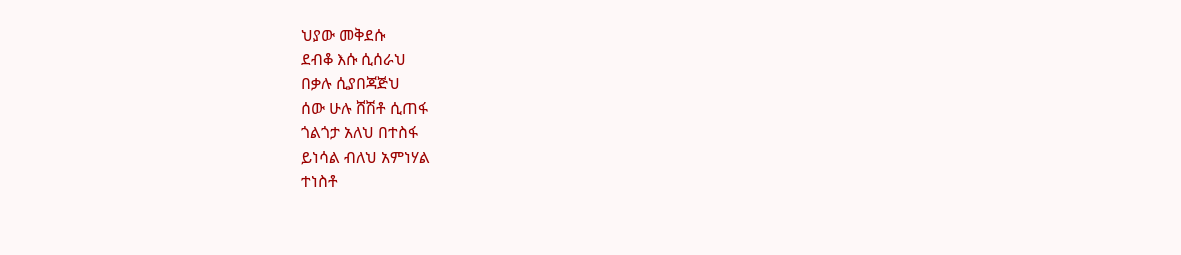ህያው መቅደሱ
ደብቆ እሱ ሲሰራህ
በቃሉ ሲያበጃጅህ
ሰው ሁሉ ሸሽቶ ሲጠፋ
ጎልጎታ አለህ በተስፋ
ይነሳል ብለህ አምነሃል
ተነስቶ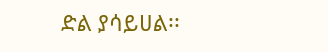ድል ያሳይሀል፡፡